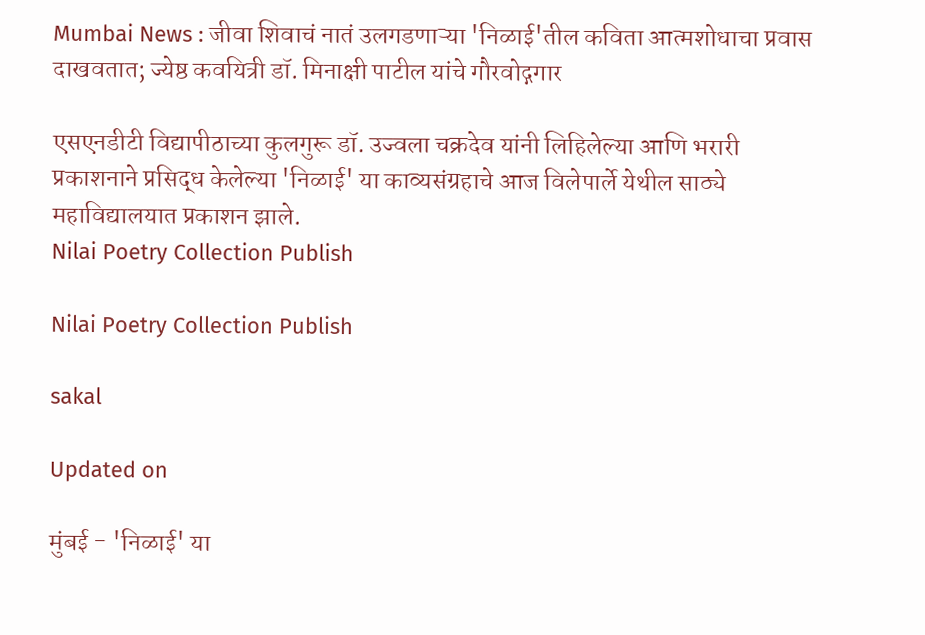Mumbai News : जीवा शिवाचं नातं उलगडणाऱ्या 'निळाई'तील कविता आत्मशोधाचा प्रवास दाखवतात; ज्येष्ठ कवयित्री डॉ. मिनाक्षी पाटील यांचे गौरवोद्गगार

एसएनडीटी विद्यापीठाच्या कुलगुरू डॉ. उज्वला चक्रदेव यांनी लिहिलेल्या आणि भरारी प्रकाशनाने प्रसिद्ध केलेल्या 'निळाई' या काव्यसंग्रहाचे आज विलेपार्ले येथील साठ्ये महाविद्यालयात प्रकाशन झाले.
Nilai Poetry Collection Publish

Nilai Poetry Collection Publish

sakal

Updated on

मुंबई - 'निळाई' या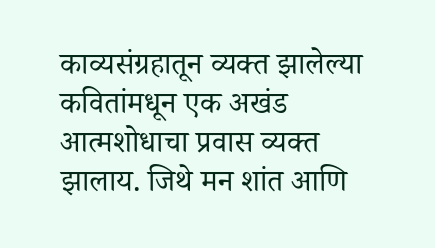काव्यसंग्रहातून व्यक्त झालेल्या कवितांमधून एक अखंड आत्मशोधाचा प्रवास व्यक्त झालाय. जिथे मन शांत आणि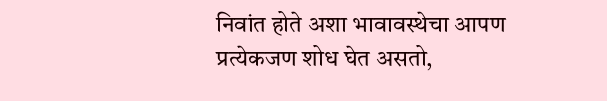निवांत होते अशा भावावस्थेचा आपण प्रत्येकजण शोध घेत असतो,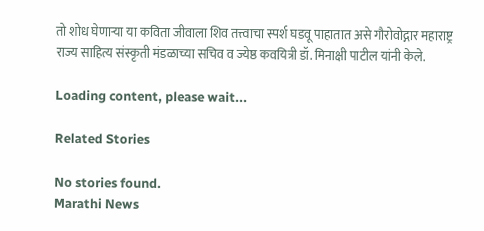तो शोध घेणाऱ्या या कविता जीवाला शिव तत्त्वाचा स्पर्श घडवू पाहातात असे गौरोवोद्गार महाराष्ट्र राज्य साहित्य संस्कृती मंडळाच्या सचिव व ज्येष्ठ कवयित्री डॉ. मिनाक्षी पाटील यांनी केले.

Loading content, please wait...

Related Stories

No stories found.
Marathi News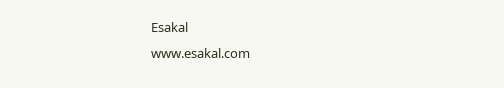Esakal
www.esakal.com